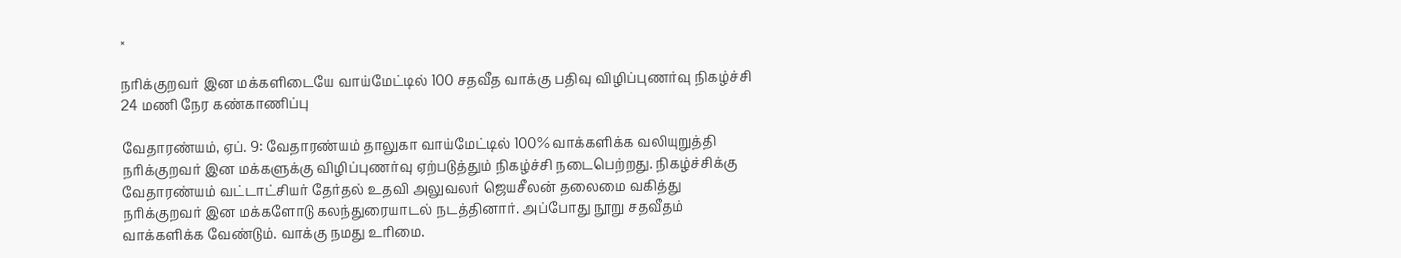×

நரிக்குறவர் இன மக்களிடையே வாய்மேட்டில் 100 சதவீத வாக்கு பதிவு விழிப்புணர்வு நிகழ்ச்சி 24 மணி நேர கண்காணிப்பு

வேதாரண்யம், ஏப். 9: வேதாரண்யம் தாலுகா வாய்மேட்டில் 100% வாக்களிக்க வலியுறுத்தி நரிக்குறவர் இன மக்களுக்கு விழிப்புணர்வு ஏற்படுத்தும் நிகழ்ச்சி நடைபெற்றது. நிகழ்ச்சிக்கு வேதாரண்யம் வட்டாட்சியர் தேர்தல் உதவி அலுவலர் ஜெயசீலன் தலைமை வகித்து நரிக்குறவர் இன மக்களோடு கலந்துரையாடல் நடத்தினார். அப்போது நூறு சதவீதம் வாக்களிக்க வேண்டும். வாக்கு நமது உரிமை.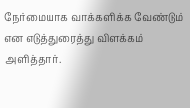நேர்மையாக வாக்களிக்க வேண்டும் என எடுத்துரைத்து விளக்கம் அளித்தார்.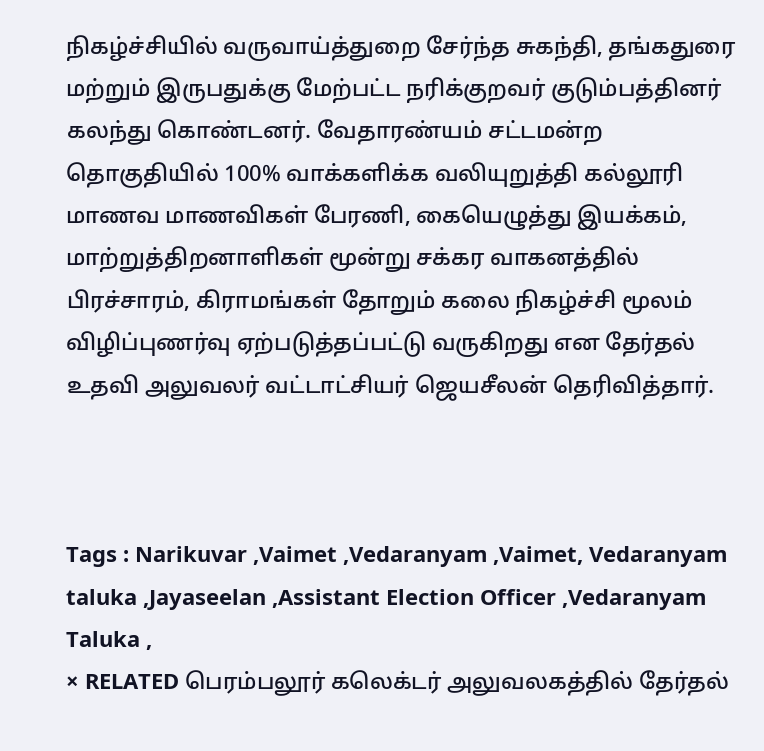நிகழ்ச்சியில் வருவாய்த்துறை சேர்ந்த சுகந்தி, தங்கதுரை மற்றும் இருபதுக்கு மேற்பட்ட நரிக்குறவர் குடும்பத்தினர் கலந்து கொண்டனர். வேதாரண்யம் சட்டமன்ற தொகுதியில் 100% வாக்களிக்க வலியுறுத்தி கல்லூரி மாணவ மாணவிகள் பேரணி, கையெழுத்து இயக்கம், மாற்றுத்திறனாளிகள் மூன்று சக்கர வாகனத்தில் பிரச்சாரம், கிராமங்கள் தோறும் கலை நிகழ்ச்சி மூலம் விழிப்புணர்வு ஏற்படுத்தப்பட்டு வருகிறது என தேர்தல் உதவி அலுவலர் வட்டாட்சியர் ஜெயசீலன் தெரிவித்தார்.



Tags : Narikuvar ,Vaimet ,Vedaranyam ,Vaimet, Vedaranyam taluka ,Jayaseelan ,Assistant Election Officer ,Vedaranyam Taluka ,
× RELATED பெரம்பலூர் கலெக்டர் அலுவலகத்தில் தேர்தல்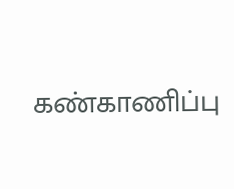கண்காணிப்பு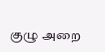குழு அறை